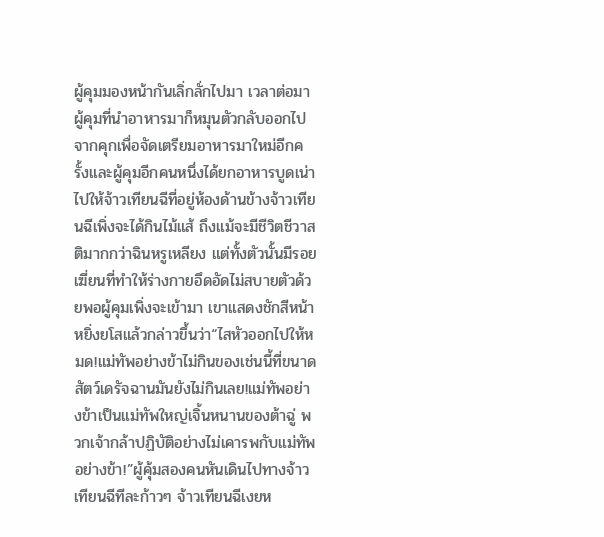ผู้คุมมองหน้ากันเลิ่กลั่กไปมา เวลาต่อมาผู้คุมที่นำอาหารมาก็หมุนตัวกลับออกไปจากคุกเพื่อจัดเตรียมอาหารมาใหม่อีกครั้งและผู้คุมอีกคนหนึ่งได้ยกอาหารบูดเน่าไปให้จ้าวเทียนฉีที่อยู่ห้องด้านข้างจ้าวเทียนฉีเพิ่งจะได้กินไม้แส้ ถึงแม้จะมีชีวิตชีวาสติมากกว่าฉินหรูเหลียง แต่ทั้งตัวนั้นมีรอยเฆี่ยนที่ทำให้ร่างกายอึดอัดไม่สบายตัวด้วยพอผู้คุมเพิ่งจะเข้ามา เขาแสดงชักสีหน้าหยิ่งยโสแล้วกล่าวขึ้นว่า“ไสหัวออกไปให้หมด!แม่ทัพอย่างข้าไม่กินของเช่นนี้ที่ขนาดสัตว์เดรัจฉานมันยังไม่กินเลย!แม่ทัพอย่างข้าเป็นแม่ทัพใหญ่เจิ้นหนานของต้าฉู่ พวกเจ้ากล้าปฏิบัติอย่างไม่เคารพกับแม่ทัพอย่างข้า!”ผู้คุ้มสองคนหันเดินไปทางจ้าวเทียนฉีทีละก้าวๆ จ้าวเทียนฉีเงยห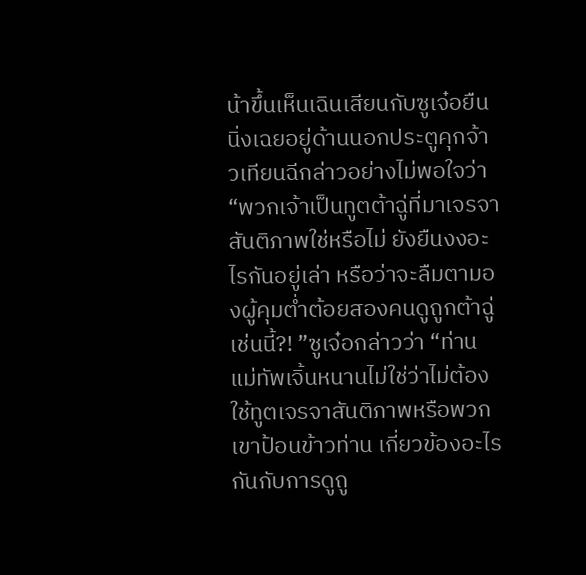น้าขึ้นเห็นเฉินเสียนกับซูเจ๋อยืนนิ่งเฉยอยู่ด้านนอกประตูคุกจ้าวเทียนฉีกล่าวอย่างไม่พอใจว่า“พวกเจ้าเป็นทูตต้าฉู่ที่มาเจรจาสันติภาพใช่หรือไม่ ยังยืนงงอะไรกันอยู่เล่า หรือว่าจะลืมตามองผู้คุมตํ่าต้อยสองคนดูถูกต้าฉู่เช่นนี้?! ”ซูเจ๋อกล่าวว่า “ท่านแม่ทัพเจิ้นหนานไม่ใช่ว่าไม่ต้องใช้ทูตเจรจาสันติภาพหรือพวกเขาป้อนข้าวท่าน เกี่ยวข้องอะไรกันกับการดูถู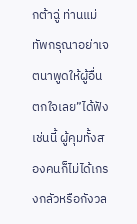กต้าฉู่ ท่านแม่ทัพกรุณาอย่าเจตนาพูดให้ผู้อื่นตกใจเลย”ได้ฟังเช่นนี้ ผู้คุมทั้งสองคนก็ไม่ได้เกรงกลัวหรือกังวล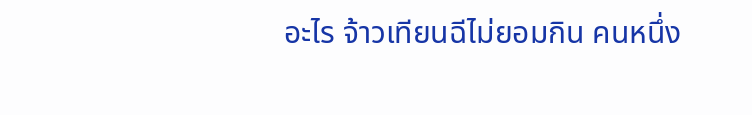อะไร จ้าวเทียนฉีไม่ยอมกิน คนหนึ่ง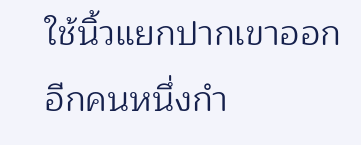ใช้นิ้วแยกปากเขาออก อีกคนหนึ่งกำ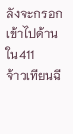ลังจะกรอกเข้าไปด้านใน411
จ้าวเทียนฉี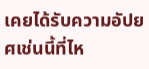เคยได้รับความอัปยศเช่นนี้ที่ไห